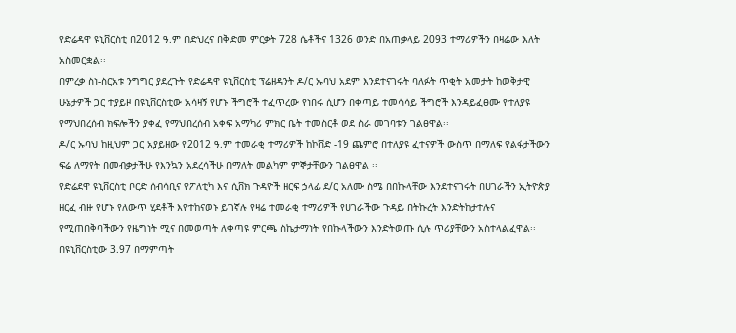የድሬዳዋ ዩኒቨርስቲ በ2012 ዓ.ም በድህረና በቅድመ ምርቃት 728 ሴቶችና 1326 ወንድ በአጠቃላይ 2093 ተማሪዎችን በዛሬው እለት አስመርቋል፡፡
በምረቃ ስነ-ስርአቱ ንግግር ያደረጉት የድሬዳዋ ዩኒቨርስቲ ፕሬዘዳንት ዶ/ር ኡባህ አደም እንደተናገሩት ባለፉት ጥቂት አመታት ከወቅታዊ ሁኔታዎች ጋር ተያይዞ በዩኒቨርስቲው አሳዛኝ የሆኑ ችግሮች ተፈጥረው የነበሩ ሲሆን በቀጣይ ተመሳሳይ ችግሮች እንዳይፈፀሙ የተለያዩ የማህበረሰብ ክፍሎችን ያቀፈ የማህበረሰብ አቀፍ አማካሪ ምክር ቤት ተመስርቶ ወደ ስራ መገባቱን ገልፀዋል፡፡
ዶ/ር ኡባህ ከዚህም ጋር አያይዘው የ2012 ዓ.ም ተመራቂ ተማሪዎች ከኮቨድ -19 ጨምሮ በተለያዩ ፈተናዎች ውስጥ በማለፍ የልፋታችውን ፍሬ ለማየት በመብቃታችሁ የእንኳን አደረሳችሁ በማለት መልካም ምኞታቸውን ገልፀዋል ፡፡
የድሬደዋ ዩኒቨርስቲ ቦርድ ሰብሳቢና የፖለቲካ እና ሲቨክ ጉዳዮች ዘርፍ ኃላፊ ደ/ር አለሙ ስሜ በበኩላቸው እንደተናገሩት በሀገራችን ኢትዮጵያ ዘርፈ ብዙ የሆኑ የለውጥ ሂደቶች እየተከናወኑ ይገኛሉ የዛሬ ተመራቂ ተማሪዎች የሀገራችው ጉዳይ በትኩረት እንድትከታተሉና የሚጠበቅባችውን የዜግነት ሚና በመወጣት ለቀጣዩ ምርጫ ስኬታማነት የበኩላችውን እንድትወጡ ሲሉ ጥሪያቸውን አስተላልፈዋል፡፡
በዩኒቨርስቲው 3.97 በማምጣት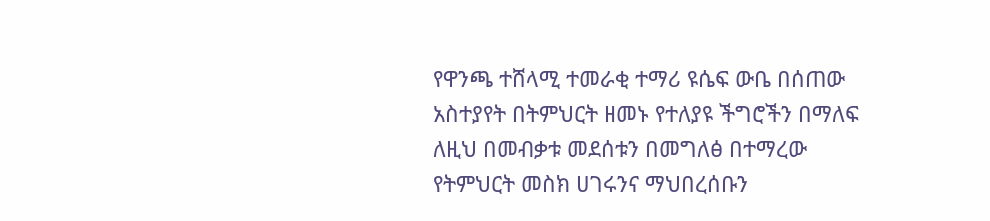የዋንጫ ተሸላሚ ተመራቂ ተማሪ ዩሴፍ ውቤ በሰጠው አስተያየት በትምህርት ዘመኑ የተለያዩ ችግሮችን በማለፍ ለዚህ በመብቃቱ መደሰቱን በመግለፅ በተማረው የትምህርት መስክ ሀገሩንና ማህበረሰቡን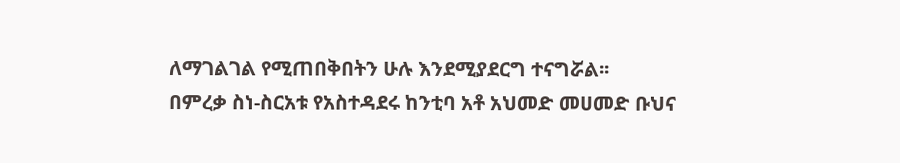ለማገልገል የሚጠበቅበትን ሁሉ እንደሚያደርግ ተናግሯል፡፡
በምረቃ ስነ-ስርአቱ የአስተዳደሩ ከንቲባ አቶ አህመድ መሀመድ ቡህና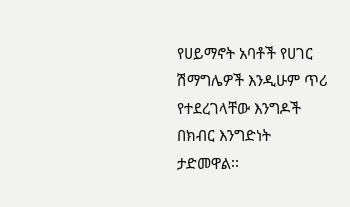የሀይማኖት አባቶች የሀገር ሽማግሌዎች እንዲሁም ጥሪ የተደረገላቸው እንግዶች በክብር እንግድነት ታድመዋል፡፡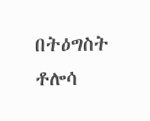በትዕግስት ቶሎሳ